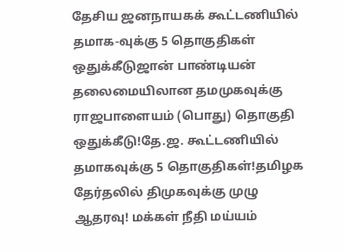தேசிய ஜனநாயகக் கூட்டணியில் தமாக-வுக்கு 5 தொகுதிகள் ஒதுக்கீடுஜான் பாண்டியன் தலைமையிலான தமமுகவுக்கு ராஜபாளையம் (பொது) தொகுதி ஒதுக்கீடு!தே.ஜ. கூட்டணியில் தமாகவுக்கு 5 தொகுதிகள்!தமிழக தேர்தலில் திமுகவுக்கு முழு ஆதரவு! மக்கள் நீதி மய்யம்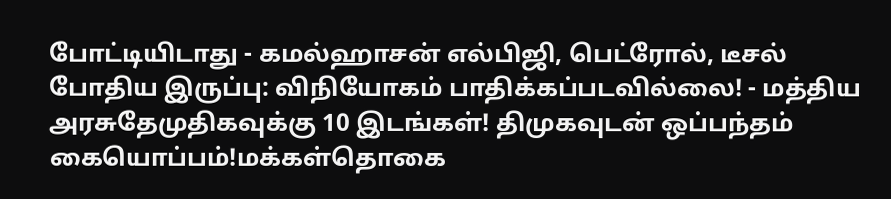போட்டியிடாது - கமல்ஹாசன் எல்பிஜி, பெட்ரோல், டீசல் போதிய இருப்பு: விநியோகம் பாதிக்கப்படவில்லை! - மத்திய அரசுதேமுதிகவுக்கு 10 இடங்கள்! திமுகவுடன் ஒப்பந்தம் கையொப்பம்!மக்கள்தொகை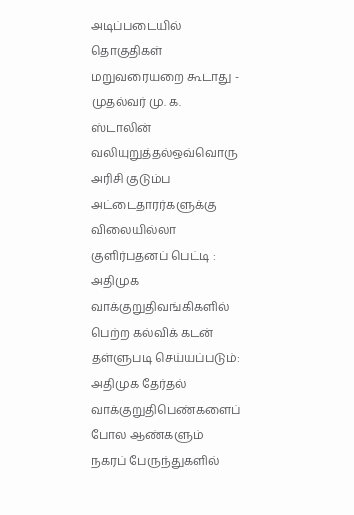அடிப்படையில் தொகுதிகள் மறுவரையறை கூடாது - முதல்வர் மு. க. ஸ்டாலின் வலியுறுத்தல்ஒவ்வொரு அரிசி குடும்ப அட்டைதாரர்களுக்கு விலையில்லா குளிர்பதனப் பெட்டி : அதிமுக வாக்குறுதிவங்கிகளில் பெற்ற கல்விக் கடன் தள்ளுபடி செய்யப்படும்: அதிமுக தேர்தல் வாக்குறுதிபெண்களைப் போல ஆண்களும் நகரப் பேருந்துகளில்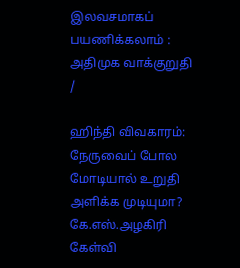இலவசமாகப் பயணிக்கலாம் : அதிமுக வாக்குறுதி
/

ஹிந்தி விவகாரம்: நேருவைப் போல மோடியால் உறுதி அளிக்க முடியுமா? கே.எஸ்.அழகிரி கேள்வி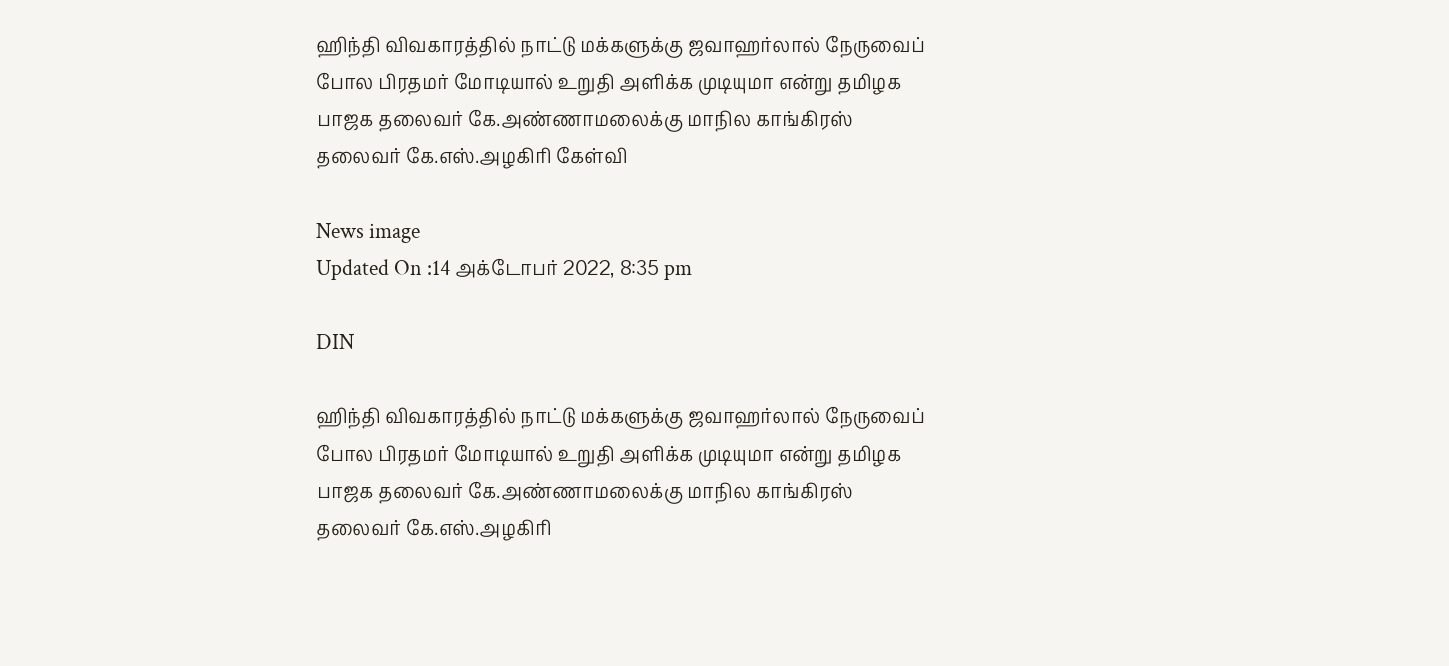ஹிந்தி விவகாரத்தில் நாட்டு மக்களுக்கு ஜவாஹர்லால் நேருவைப் போல பிரதமர் மோடியால் உறுதி அளிக்க முடியுமா என்று தமிழக பாஜக தலைவர் கே.அண்ணாமலைக்கு மாநில காங்கிரஸ் தலைவர் கே.எஸ்.அழகிரி கேள்வி

News image
Updated On :14 அக்டோபர் 2022, 8:35 pm

DIN

ஹிந்தி விவகாரத்தில் நாட்டு மக்களுக்கு ஜவாஹர்லால் நேருவைப் போல பிரதமர் மோடியால் உறுதி அளிக்க முடியுமா என்று தமிழக பாஜக தலைவர் கே.அண்ணாமலைக்கு மாநில காங்கிரஸ் தலைவர் கே.எஸ்.அழகிரி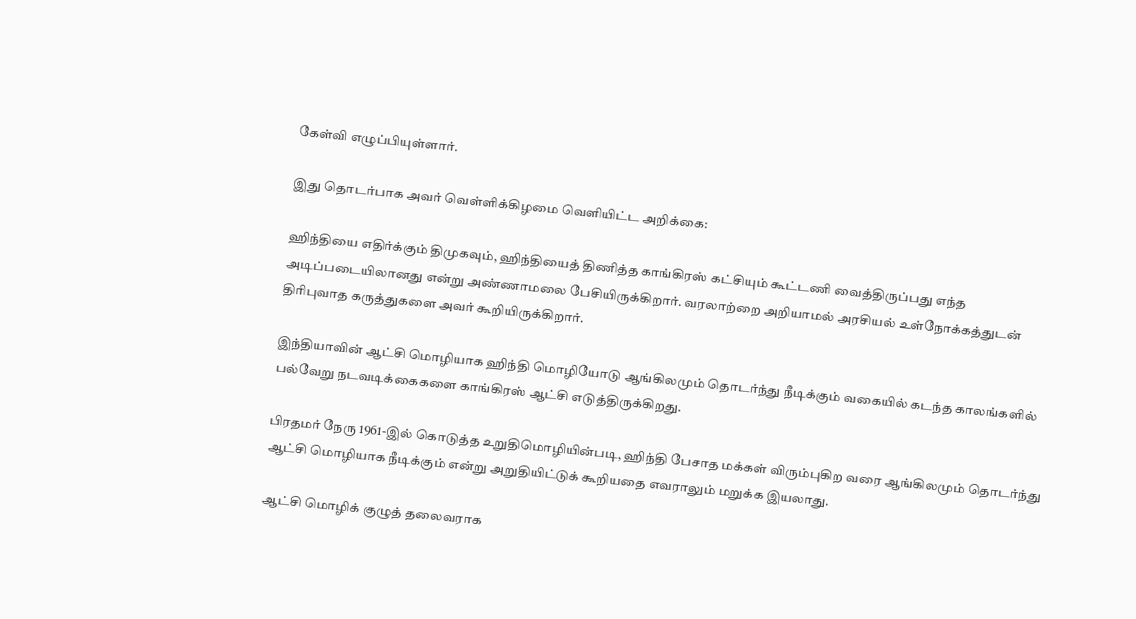கேள்வி எழுப்பியுள்ளார்.

இது தொடர்பாக அவர் வெள்ளிக்கிழமை வெளியிட்ட அறிக்கை:

ஹிந்தியை எதிர்க்கும் திமுகவும், ஹிந்தியைத் திணித்த காங்கிரஸ் கட்சியும் கூட்டணி வைத்திருப்பது எந்த அடிப்படையிலானது என்று அண்ணாமலை பேசியிருக்கிறார். வரலாற்றை அறியாமல் அரசியல் உள்நோக்கத்துடன் திரிபுவாத கருத்துகளை அவர் கூறியிருக்கிறார்.

இந்தியாவின் ஆட்சி மொழியாக ஹிந்தி மொழியோடு ஆங்கிலமும் தொடர்ந்து நீடிக்கும் வகையில் கடந்த காலங்களில் பல்வேறு நடவடிக்கைகளை காங்கிரஸ் ஆட்சி எடுத்திருக்கிறது.

பிரதமர் நேரு 1961-இல் கொடுத்த உறுதிமொழியின்படி, ஹிந்தி பேசாத மக்கள் விரும்புகிற வரை ஆங்கிலமும் தொடர்ந்து ஆட்சி மொழியாக நீடிக்கும் என்று அறுதியிட்டுக் கூறியதை எவராலும் மறுக்க இயலாது.

ஆட்சி மொழிக் குழுத் தலைவராக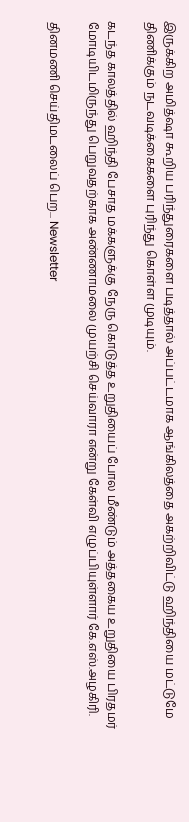இருக்கிற அமித்ஷா கூறிய பரிந்துரைகளை படித்தால் அப்பட்டமாக ஆங்கிலத்தை அகற்றிவிட்டு ஹிந்தியை மட்டுமே திணிக்கும் நடவடிக்கைகளை புரிந்து கொள்ள முடியும்.

கடந்த காலத்தில் ஹிந்தி பேசாத மக்களுக்கு நேரு கொடுத்த உறுதியைப் போல மீண்டும் அத்தகைய உறுதியை பிரதமர் மோடியிடமிருந்து பெறுவதற்காக அண்ணாமலை முயற்சி செய்வாரா என்று கேள்வி எழுப்பியுள்ளார் கே.எஸ்.அழகிரி.

தினமணி செய்திமடலைப் பெற... Newsletter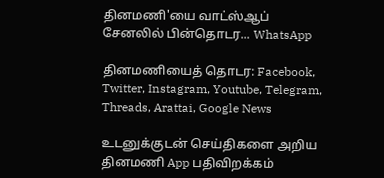தினமணி'யை வாட்ஸ்ஆப் சேனலில் பின்தொடர... WhatsApp

தினமணியைத் தொடர: Facebook, Twitter, Instagram, Youtube, Telegram, Threads, Arattai, Google News

உடனுக்குடன் செய்திகளை அறிய தினமணி App பதிவிறக்கம்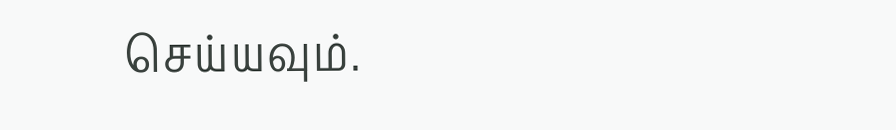செய்யவும்.